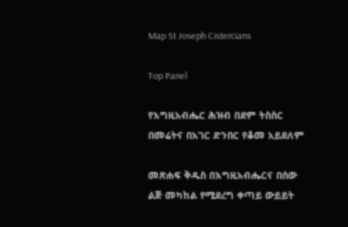Map St Joseph Cistercians

Top Panel

የእግዚአብሔር ሕዝብ በደም ትስስር በመሬትና በአገር ድንበር የቆመ አይደለም

መጽሐፍ ቅዱስ በእግዚአብሔርና በሰው ልጅ መካከል የሚደረግ ቀጣይ ውይይት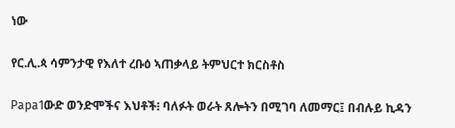ነው

የር.ሊ.ጳ ሳምንታዊ የእለተ ረቡዕ ኣጠቃላይ ትምህርተ ክርስቶስ

Papa1ውድ ወንድሞችና እህቶች፧ ባለፉት ወራት ጸሎትን በሚገባ ለመማር፤ በብሉይ ኪዳን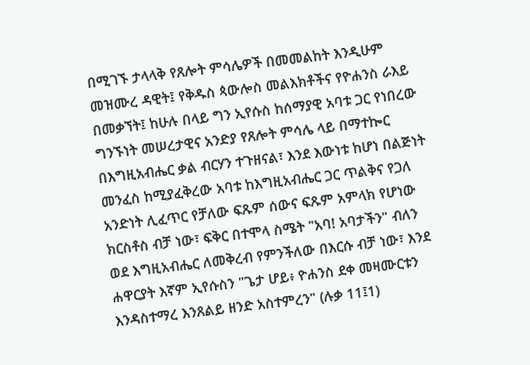በሚገኙ ታላላቅ የጸሎት ምሳሌዎች በመመልከት እንዲሁም መዝሙረ ዳዊት፤ የቅዱስ ጳውሎስ መልእክቶችና የዮሐንስ ራእይ በመቃኘት፤ ከሁሉ በላይ ግን ኢየሱስ ከሰማያዊ አባቱ ጋር የነበረው ግንኙነት መሠረታዊና አንድያ የጸሎት ምሳሌ ላይ በማተኰር በእግዚአብሔር ቃል ብርሃን ተጉዘናል፣ እንደ እውነቱ ከሆነ በልጅነት መንፈስ ከሚያፈቅረው አባቱ ከእግዚአብሔር ጋር ጥልቅና የጋለ አንድነት ሊፈጥር የቻለው ፍጹም ሰውና ፍጹም አምላክ የሆነው ክርስቶስ ብቻ ነው፣ ፍቅር በተሞላ ስሜት "አባ! አባታችን" ብለን ወደ እግዚአብሔር ለመቅረብ የምንችለው በእርሱ ብቻ ነው፣ እንደ ሐዋርያት እኛም ኢየሱስን "ጌታ ሆይ፥ ዮሐንስ ደቀ መዛሙርቱን እንዳስተማረ እንጸልይ ዘንድ አስተምረን" (ሉቃ 11፤1)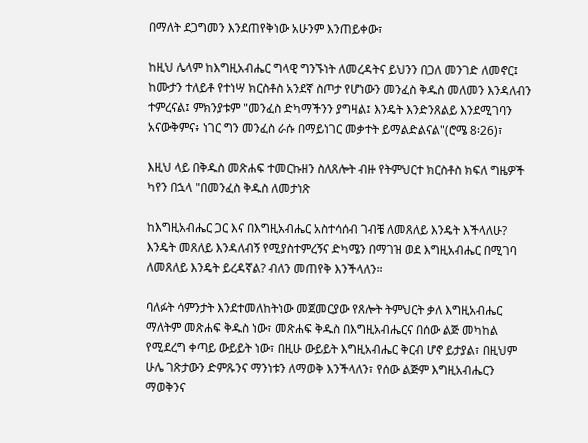በማለት ደጋግመን እንደጠየቅነው አሁንም እንጠይቀው፣

ከዚህ ሌላም ከእግዚአብሔር ግላዊ ግንኙነት ለመረዳትና ይህንን በጋለ መንገድ ለመኖር፤ ከሙታን ተለይቶ የተነሣ ክርስቶስ አንደኛ ስጦታ የሆነውን መንፈስ ቅዱስ መለመን እንዳለብን ተምረናል፤ ምክንያቱም "መንፈስ ድካማችንን ያግዛል፤ እንዴት እንድንጸልይ እንደሚገባን አናውቅምና፥ ነገር ግን መንፈስ ራሱ በማይነገር መቃተት ይማልድልናል"(ሮሜ 8፡26)፣

እዚህ ላይ በቅዱስ መጽሐፍ ተመርኩዘን ስለጸሎት ብዙ የትምህርተ ክርስቶስ ክፍለ ግዜዎች ካየን በኋላ "በመንፈስ ቅዱስ ለመታነጽ

ከእግዚአብሔር ጋር እና በእግዚአብሔር አስተሳሰብ ገብቼ ለመጸለይ እንዴት እችላለሁ? እንዴት መጸለይ እንዳለብኝ የሚያስተምረኝና ድካሜን በማገዝ ወደ እግዚአብሔር በሚገባ ለመጸለይ እንዴት ይረዳኛል? ብለን መጠየቅ እንችላለን።

ባለፉት ሳምንታት እንደተመለከትነው መጀመርያው የጸሎት ትምህርት ቃለ እግዚአብሔር ማለትም መጽሐፍ ቅዱስ ነው፣ መጽሐፍ ቅዱስ በእግዚአብሔርና በሰው ልጅ መካከል የሚደረግ ቀጣይ ውይይት ነው፣ በዚሁ ውይይት እግዚአብሔር ቅርብ ሆኖ ይታያል፣ በዚህም ሁሌ ገጽታውን ድምጹንና ማንነቱን ለማወቅ እንችላለን፣ የሰው ልጅም እግዚአብሔርን ማወቅንና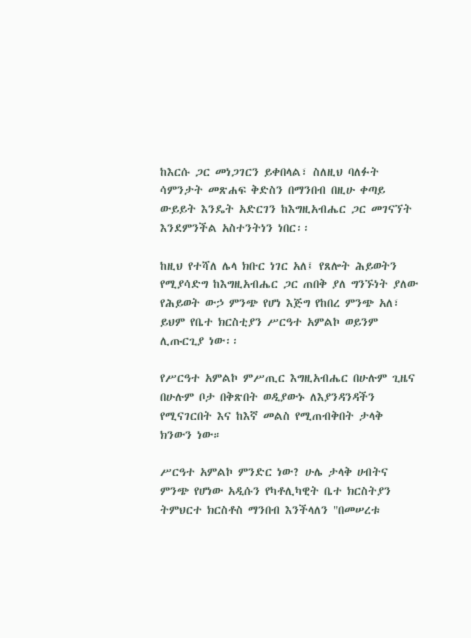ከእርሱ ጋር መነጋገርን ይቀበላል፣ ስለዚህ ባለፉት ሳምንታት መጽሐፍ ቅድስን በማንበብ በዚሁ ቀጣይ ውይይት እንዴት አድርገን ከእግዚአብሔር ጋር መገናኘት እንደምንችል አስተንትነን ነበር፡፡

ከዚህ የተሻለ ሌላ ክቡር ነገር አለ፤ የጸሎት ሕይወትን የሚያሳድግ ከእግዚአብሔር ጋር ጠበቅ ያለ ግንኙነት ያለው የሕይወት ውኃ ምንጭ የሆነ እጅግ የከበረ ምንጭ አለ፣ ይህም የቤተ ክርስቲያን ሥርዓተ አምልኮ ወይንም ሊጡርጊያ ነው፡፡

የሥርዓተ አምልኮ ምሥጢር እግዚአብሔር በሁሉም ጊዜና በሁሉም ቦታ በቅጽበት ወዲያውኑ ለእያንዳንዳችን የሚናገርበት እና ከእኛ መልስ የሚጠብቅበት ታላቅ ክንውን ነው።

ሥርዓተ አምልኮ ምንድር ነው? ሁሌ ታላቅ ሀብትና ምንጭ የሆነው አዲሱን የካቶሊካዊት ቤተ ክርስትያን ትምህርተ ክርስቶስ ማንበብ እንችላለን "በመሠረቱ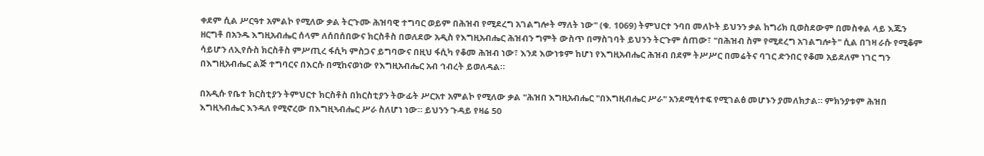ቀደም ሲል ሥርዓተ አምልኮ የሚለው ቃል ትርጉሙ ሕዝባዊ ተግባር ወይም በሕዝብ የሚደረግ አገልግሎት ማለት ነው" (ቁ. 1069) ትምህርተ ንባበ መለኮት ይህንን ቃል ከግሪክ ቢወስደውም በመስቀል ላይ እጁን ዘርግቶ በአንዱ እግዚአብሔር ሰላም ለሰበሰበውና ክርስቶስ በወለደው አዲስ የእግዚአብሔር ሕዝብን ግምት ውስጥ በማስገባት ይህንን ትርጉም ሰጠው፣ "በሕዝብ ስም የሚደረግ አገልግሎት" ሲል በገዛ ራሱ የሚቆም ሳይሆን ለኢየሱስ ክርስቶስ ምሥጢረ ፋሲካ ምስጋና ይግባውና በዚህ ፋሲካ የቆመ ሕዝብ ነው፣ እንደ እውነቱም ከሆነ የእግዚአብሔር ሕዝብ በደም ትሥሥር በመሬትና ባገር ድንበር የቆመ አይደለም ነገር ግን በእግዚአብሔር ልጅ ተግባርና በእርሱ በሚከናወነው የእግዚአብሔር አብ ኅብረት ይወለዳል።

በአዲሱ የቤተ ክርስቲያን ትምህርተ ክርስቶስ በክርስቲያን ትውፊት ሥርአተ አምልኮ የሚለው ቃል "ሕዝበ እግዚአብሔር "በእግዚብሔር ሥራ" አንደሚሳተፍ የሚገልፅ መሆኑን ያመለክታል። ምክንያቱም ሕዝበ እግዚኣብሔር እንዳለ የሚኖረው በእግዚኣብሔር ሥራ ስለሆነ ነው። ይህንን ጉዳይ የዛሬ 50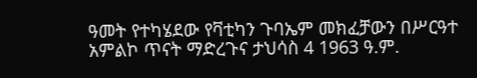ዓመት የተካሄደው የቫቲካን ጉባኤም መክፈቻውን በሥርዓተ አምልኮ ጥናት ማድረጉና ታህሳስ 4 1963 ዓ.ም.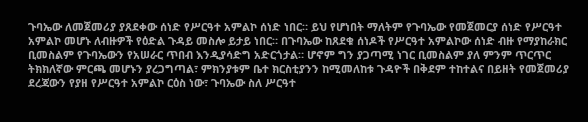ጉባኤው ለመጀመሪያ ያጸደቀው ሰነድ የሥርዓተ አምልኮ ሰነድ ነበር። ይህ የሆነበት ማለትም የጉባኤው የመጀመርያ ሰነድ የሥርዓተ አምልኮ መሆኑ ለብዙዎች የዕድል ጉዳይ መስሎ ይታይ ነበር። በጉባኤው ከጸደቁ ሰነዶች የሥርዓተ አምልኮው ሰነድ ብዙ የማያከራክር ቢመስልም የጉባኤውን የአሠራር ጥበብ እንዲያሳድግ አድርጎታል። ሆኖም ግን ያጋጣሚ ነገር ቢመስልም ያለ ምንም ጥርጥር ትክክለኛው ምርጫ መሆኑን ያረጋግጣል፣ ምክንያቱም ቤተ ክርስቲያንን ከሚመለከቱ ጉዳዮች በቅደም ተከተልና በይዘት የመጀመሪያ ደረጃውን የያዘ የሥርዓተ አምልኮ ርዕስ ነው፣ ጉባኤው ስለ ሥርዓተ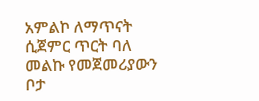አምልኮ ለማጥናት ሲጀምር ጥርት ባለ መልኩ የመጀመሪያውን ቦታ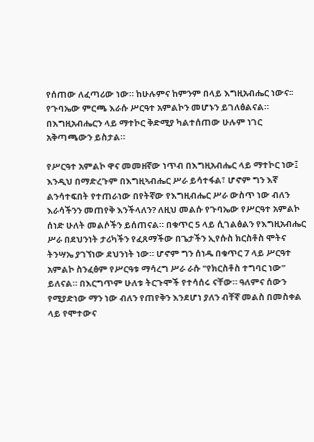የሰጠው ለፈጣሪው ነው። ከሁሉምና ከምንም በላይ እግዚአብሔር ነውና፡፡ የጉባኤው ምርጫ እራሱ ሥርዓተ አምልኮን መሆኑን ይገለፅልናል። በእግዚአብሔርን ላይ ማተኮር ቅድሚያ ካልተሰጠው ሁሉም ነገር አቅጣጫውን ይስታል።

የሥርዓተ አምልኮ ዋና መመዘኛው ነጥብ በእግዚአብሔር ላይ ማተኮር ነው፤ እንዲህ በማድረጉም በእግዚኣብሔር ሥራ ይሳተፋል፣ ሆኖም ግን እኛ ልንሳተፍበት የተጠራነው በየትኛው የእግዚብሔር ሥራ ውስጥ ነው ብለን እራሳችንን መጠየቅ እንችላለን? ለዚህ መልሱ የጉባኤው የሥርዓተ አምልኮ ሰነድ ሁለት መልሶችን ይሰጠናል። በቁጥር 5 ላይ ሲገልፅልን የእግዚአብሔር ሥራ በደህንነት ታሪካችን የፈጸማችው በጌታችን ኢየሱስ ክርስቶስ ሞትና ትንሣኤ ያገኘነው ደህንነት ነው። ሆኖም ግን ሰነዱ በቁጥር 7 ላይ ሥርዓተ አምልኮ ስንፈፅም የሥርዓቱ ማሳረግ ሥራ ራሱ "የክርስቶስ ተግባር ነው" ይለናል። በእርግጥም ሁለቱ ትርጉሞች የተሳሰሩ ናቸው። ዓለምና ሰውን የሚያድነው ማን ነው ብለን የጠየቅን እንደሆነ ያለን ብቸኛ መልስ በመስቀል ላይ የሞተውና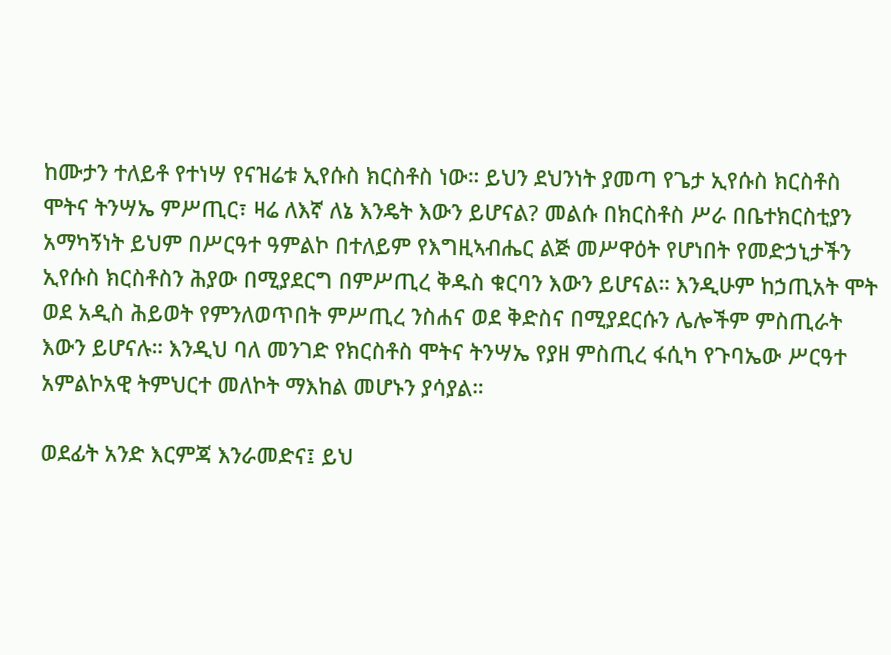ከሙታን ተለይቶ የተነሣ የናዝሬቱ ኢየሱስ ክርስቶስ ነው። ይህን ደህንነት ያመጣ የጌታ ኢየሱስ ክርስቶስ ሞትና ትንሣኤ ምሥጢር፣ ዛሬ ለእኛ ለኔ እንዴት እውን ይሆናል? መልሱ በክርስቶስ ሥራ በቤተክርስቲያን አማካኝነት ይህም በሥርዓተ ዓምልኮ በተለይም የእግዚኣብሔር ልጅ መሥዋዕት የሆነበት የመድኃኒታችን ኢየሱስ ክርስቶስን ሕያው በሚያደርግ በምሥጢረ ቅዱስ ቁርባን እውን ይሆናል። እንዲሁም ከኃጢአት ሞት ወደ አዲስ ሕይወት የምንለወጥበት ምሥጢረ ንስሐና ወደ ቅድስና በሚያደርሱን ሌሎችም ምስጢራት እውን ይሆናሉ። እንዲህ ባለ መንገድ የክርስቶስ ሞትና ትንሣኤ የያዘ ምስጢረ ፋሲካ የጉባኤው ሥርዓተ አምልኮአዊ ትምህርተ መለኮት ማእከል መሆኑን ያሳያል።

ወደፊት አንድ እርምጃ እንራመድና፤ ይህ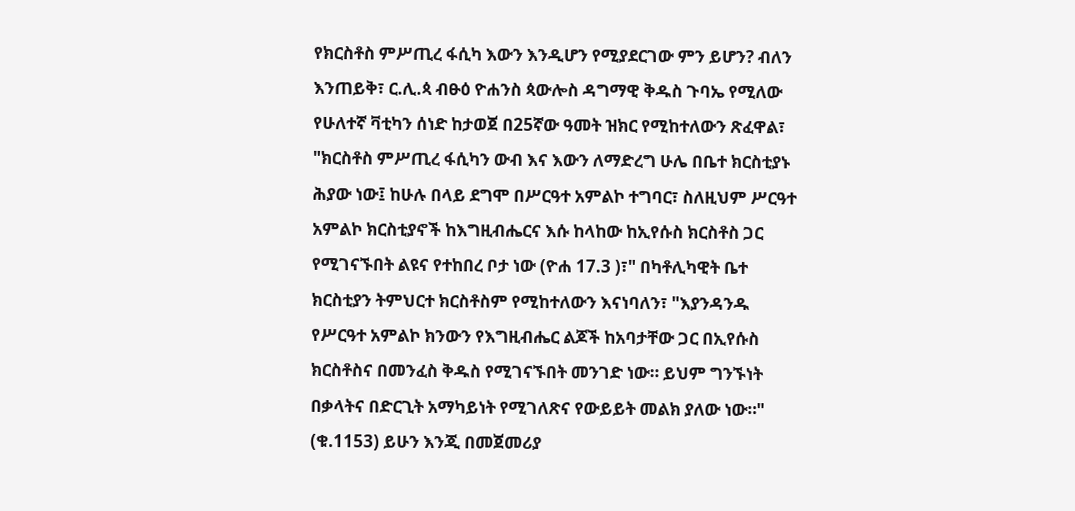የክርስቶስ ምሥጢረ ፋሲካ እውን እንዲሆን የሚያደርገው ምን ይሆን? ብለን እንጠይቅ፣ ር.ሊ.ጳ ብፁዕ ዮሐንስ ጳውሎስ ዳግማዊ ቅዱስ ጉባኤ የሚለው የሁለተኛ ቫቲካን ሰነድ ከታወጀ በ25ኛው ዓመት ዝክር የሚከተለውን ጽፈዋል፣ "ክርስቶስ ምሥጢረ ፋሲካን ውብ እና እውን ለማድረግ ሁሌ በቤተ ክርስቲያኑ ሕያው ነው፤ ከሁሉ በላይ ደግሞ በሥርዓተ አምልኮ ተግባር፣ ስለዚህም ሥርዓተ አምልኮ ክርስቲያኖች ከእግዚብሔርና እሱ ከላከው ከኢየሱስ ክርስቶስ ጋር የሚገናኙበት ልዩና የተከበረ ቦታ ነው (ዮሐ 17.3 )፣" በካቶሊካዊት ቤተ ክርስቲያን ትምህርተ ክርስቶስም የሚከተለውን እናነባለን፣ "እያንዳንዱ የሥርዓተ አምልኮ ክንውን የእግዚብሔር ልጆች ከአባታቸው ጋር በኢየሱስ ክርስቶስና በመንፈስ ቅዱስ የሚገናኙበት መንገድ ነው። ይህም ግንኙነት በቃላትና በድርጊት አማካይነት የሚገለጽና የውይይት መልክ ያለው ነው።" (ቁ.1153) ይሁን እንጂ በመጀመሪያ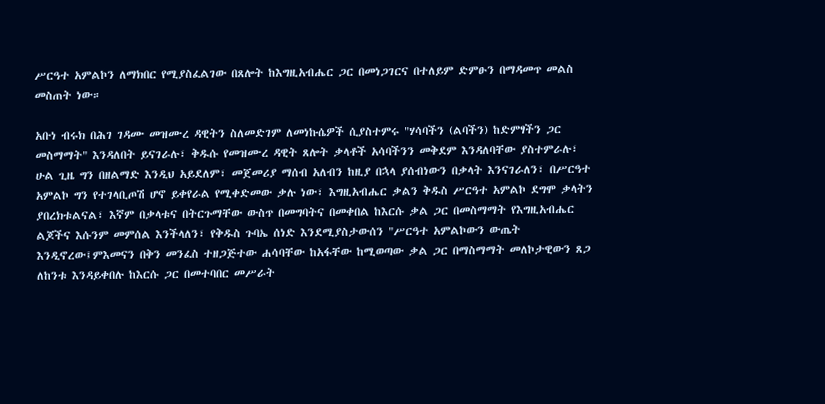ሥርዓተ አምልኮን ለማክበር የሚያስፈልገው በጸሎት ከእግዚአብሔር ጋር በመነጋገርና በተለይም ድምፁን በማዳመጥ መልስ መስጠት ነው።

አቡነ ብሩክ በሕገ ገዳሙ መዝሙረ ዳዊትን ስለመድገም ለመነኩሴዎች ሲያስተምሩ "ሃሳባችን (ልባችን) ከድምፃችን ጋር መስማማት" እንዳለበት ይናገራሉ፣ ቅዱሱ የመዝሙረ ዳዊት ጸሎት ቃላቶች አሳባችንን መቅደም እንዳለባቸው ያስተምራሉ፣ ሁል ጊዜ ግን በዘልማድ እንዲህ አይደለም፣ መጀመሪያ ማሰብ አለብን ከዚያ በኋላ ያሰብነውን በቃላት እንናገራለን፣ በሥርዓተ አምልኮ ግን የተገላቢጦሽ ሆኖ ይቀየራል የሚቀድመው ቃሉ ነው፣ እግዚአብሔር ቃልን ቅዱስ ሥርዓተ አምልኮ ደግሞ ቃላትን ያበረክቱልናል፣ እኛም በቃላቱና በትርጉማቸው ውስጥ በመግባትና በመቀበል ከእርሱ ቃል ጋር በመስማማት የእግዚአብሔር ልጆችና እሱንም መምሰል እንችላለን፣ የቅዱስ ጉባኤ ሰነድ እንደሚያስታውሰን "ሥርዓተ አምልኮውን ውጤት እንዲኖረው፤ምእመናን በቅን መንፈስ ተዘጋጅተው ሐሳባቸው ከአፋቸው ከሚወጣው ቃል ጋር በማስማማት መለኮታዊውን ጸጋ ለከንቱ እንዳይቀበሉ ከእርሱ ጋር በመተባበር መሥራት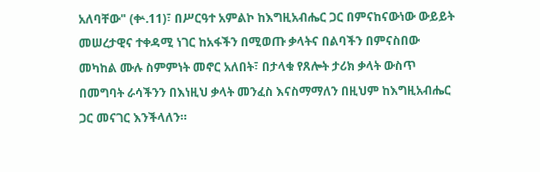አለባቸው" (ቍ.11)፣ በሥርዓተ አምልኮ ከእግዚአብሔር ጋር በምናከናውነው ውይይት መሠረታዊና ተቀዳሚ ነገር ከአፋችን በሚወጡ ቃላትና በልባችን በምናስበው መካከል ሙሉ ስምምነት መኖር አለበት፣ በታላቁ የጸሎት ታሪክ ቃላት ውስጥ በመግባት ራሳችንን በእነዚህ ቃላት መንፈስ እናስማማለን በዚህም ከእግዚአብሔር ጋር መናገር እንችላለን።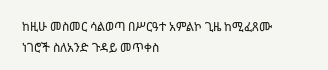ከዚሁ መስመር ሳልወጣ በሥርዓተ አምልኮ ጊዜ ከሚፈጸሙ ነገሮች ስለአንድ ጉዳይ መጥቀስ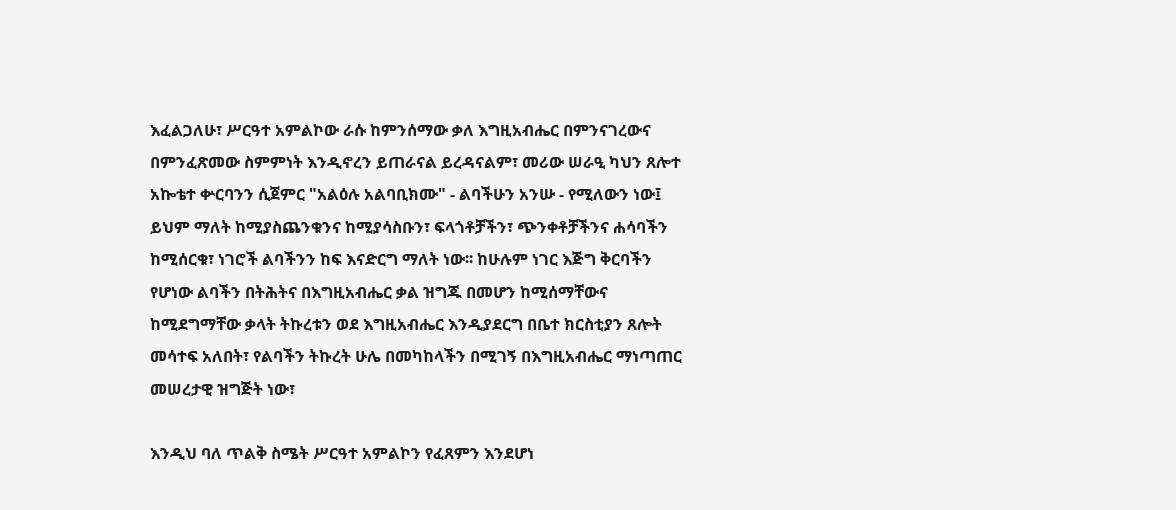እፈልጋለሁ፣ ሥርዓተ አምልኮው ራሱ ከምንሰማው ቃለ እግዚአብሔር በምንናገረውና በምንፈጽመው ስምምነት እንዲኖረን ይጠራናል ይረዳናልም፣ መሪው ሠራዒ ካህን ጸሎተ አኰቴተ ቍርባንን ሲጀምር "አልዕሉ አልባቢክሙ" - ልባችሁን አንሡ - የሚለውን ነው፤ ይህም ማለት ከሚያስጨንቁንና ከሚያሳስቡን፣ ፍላጎቶቻችን፣ ጭንቀቶቻችንና ሐሳባችን ከሚሰርቁ፣ ነገሮች ልባችንን ከፍ እናድርግ ማለት ነው፡፡ ከሁሉም ነገር እጅግ ቅርባችን የሆነው ልባችን በትሕትና በእግዚአብሔር ቃል ዝግጁ በመሆን ከሚሰማቸውና ከሚደግማቸው ቃላት ትኩረቱን ወደ እግዚአብሔር እንዲያደርግ በቤተ ክርስቲያን ጸሎት መሳተፍ አለበት፣ የልባችን ትኩረት ሁሌ በመካከላችን በሚገኝ በእግዚአብሔር ማነጣጠር መሠረታዊ ዝግጅት ነው፣

እንዲህ ባለ ጥልቅ ስሜት ሥርዓተ አምልኮን የፈጸምን እንደሆነ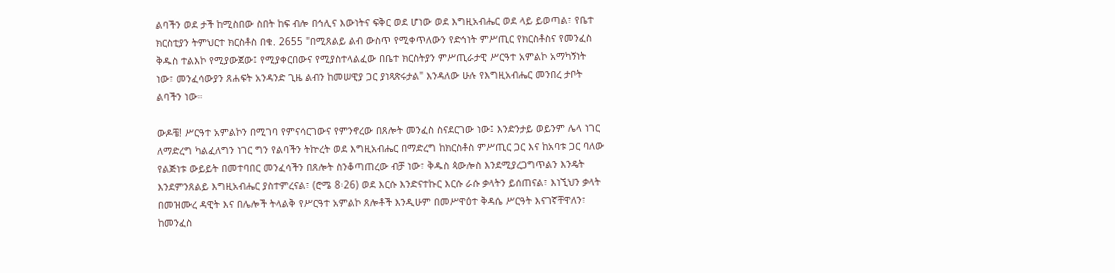ልባችን ወደ ታች ከሚስበው ስበት ከፍ ብሎ በኅሊና እውነትና ፍቅር ወደ ሆነው ወደ እግዚአብሔር ወደ ላይ ይወጣል፣ የቤተ ክርስቲያን ትምህርተ ክርስቶስ በቁ. 2655 "በሚጸልይ ልብ ውስጥ የሚቀጥለውን የድኅነት ምሥጢር የክርስቶስና የመንፈስ ቅዱስ ተልእኮ የሚያውጀው፤ የሚያቀርበውና የሚያስተላልፈው በቤተ ክርስትያን ምሥጢራታዊ ሥርዓተ አምልኮ አማካኝነት ነው፣ መንፈሳውያን ጸሐፍት አንዳንድ ጊዜ ልብን ከመሠዊያ ጋር ያነጻጽሩታል" እንዳለው ሁሉ የእግዚአብሔር መንበረ ታቦት ልባችን ነው።

ውዶቼ! ሥርዓተ አምልኮን በሚገባ የምናሳርገውና የምንኖረው በጸሎት መንፈስ ስናደርገው ነው፤ እንድንታይ ወይንም ሌላ ነገር ለማድረግ ካልፈለግን ነገር ግን የልባችን ትኵረት ወደ እግዚአብሔር በማድረግ ከክርስቶስ ምሥጢር ጋር እና ከአባቱ ጋር ባለው የልጅነቱ ውይይት በመተባበር መንፈሳችን በጸሎት ስንቆጣጠረው ብቻ ነው፣ ቅዱስ ጳውሎስ እንደሚያረጋግጥልን እንዴት እንደምንጸልይ እግዚአብሔር ያስተምረናል፣ (ሮሜ 8፡26) ወደ እርሱ እንድናተኩር እርሱ ራሱ ቃላትን ይሰጠናል፣ እነኚህን ቃላት በመዝሙረ ዳዊት እና በሌሎች ትላልቅ የሥርዓተ አምልኮ ጸሎቶች እንዲሁም በመሥዋዕተ ቅዳሴ ሥርዓት እናገኛቸዋለን፣ ከመንፈስ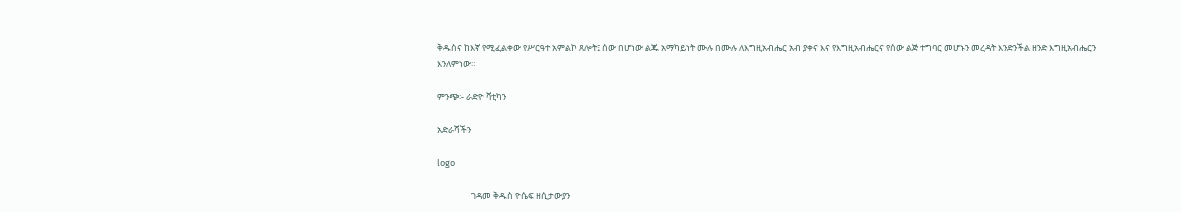ቅዱስና ከእኛ የሚፈልቀው የሥርዓተ አምልኮ ጸሎት፤ ሰው በሆነው ልጁ አማካይነት ሙሉ በሙሉ ለእግዚአብሔር አብ ያቀና እና የእግዚአብሔርና የሰው ልጅ ተግባር መሆኑን መረዳት እንድንችል ዘንድ እግዚአብሔርን እንለምነው።

ምንጭ፡- ራድዮ ቫቲካን

አድራሻችን

logo

                 ገዳመ ቅዱስ ዮሴፍ ዘሲታውያን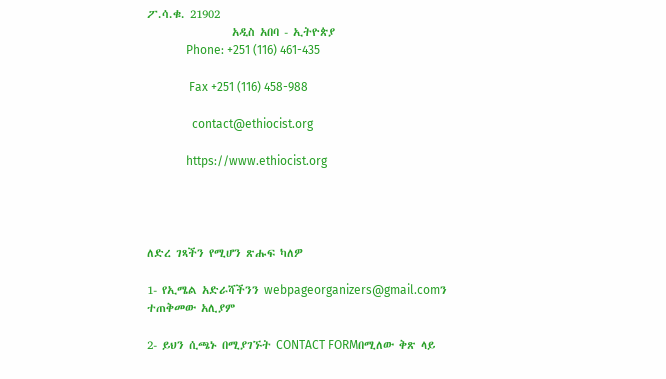ፖ.ሳ.ቁ. 21902
                 አዲስ አበባ - ኢትዮጵያ
             Phone: +251 (116) 461-435

              Fax +251 (116) 458-988

               contact@ethiocist.org

             https://www.ethiocist.org




ለድረ ገጻችን የሚሆን ጽሑፍ ካለዎ

1- የኢሜል አድራሻችንን webpageorganizers@gmail.comን ተጠቅመው አሊያም

2- ይህን ሲጫኑ በሚያገኙት CONTACT FORMበሚለው ቅጽ ላይ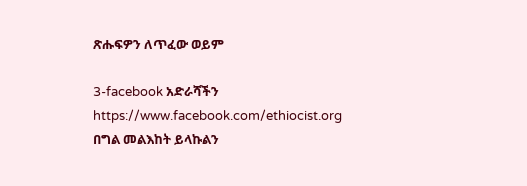ጽሑፍዎን ለጥፈው ወይም

3-facebook አድራሻችን https://www.facebook.com/ethiocist.org በግል መልእከት ይላኩልን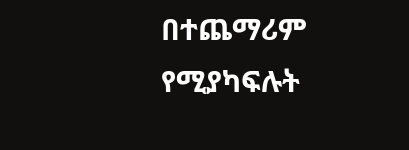በተጨማሪም የሚያካፍሉት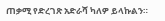ጠቃሚ የድረገጽ አድራሻ ካለዎ ይላኩልን።